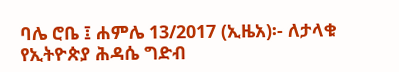ባሌ ሮቤ ፤ ሐምሌ 13/2017 (ኢዜአ)፡- ለታላቁ የኢትዮጵያ ሕዳሴ ግድብ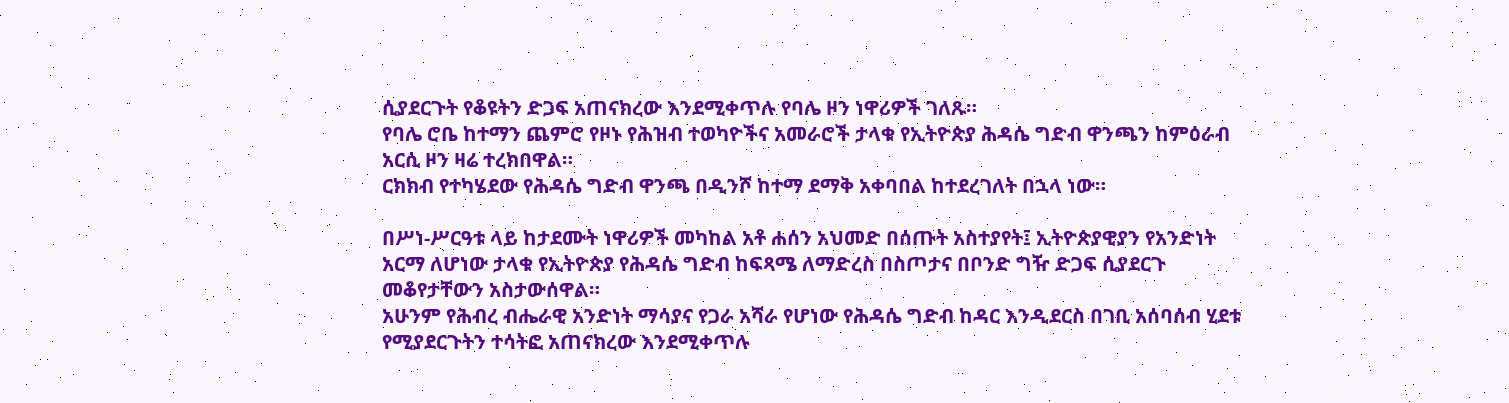ሲያደርጉት የቆዩትን ድጋፍ አጠናክረው እንደሚቀጥሉ የባሌ ዞን ነዋሪዎች ገለጹ።
የባሌ ሮቤ ከተማን ጨምሮ የዞኑ የሕዝብ ተወካዮችና አመራሮች ታላቁ የኢትዮጵያ ሕዳሴ ግድብ ዋንጫን ከምዕራብ አርሲ ዞን ዛሬ ተረክበዋል።
ርክክብ የተካሄደው የሕዳሴ ግድብ ዋንጫ በዲንሾ ከተማ ደማቅ አቀባበል ከተደረገለት በኋላ ነው።

በሥነ-ሥርዓቱ ላይ ከታደሙት ነዋሪዎች መካከል አቶ ሐሰን አህመድ በሰጡት አስተያየት፤ ኢትዮጵያዊያን የአንድነት አርማ ለሆነው ታላቁ የኢትዮጵያ የሕዳሴ ግድብ ከፍጻሜ ለማድረስ በስጦታና በቦንድ ግዥ ድጋፍ ሲያደርጉ መቆየታቸውን አስታውሰዋል።
አሁንም የሕብረ ብሔራዊ አንድነት ማሳያና የጋራ አሻራ የሆነው የሕዳሴ ግድብ ከዳር እንዲደርስ በገቢ አሰባሰብ ሂደቱ የሚያደርጉትን ተሳትፎ አጠናክረው እንደሚቀጥሉ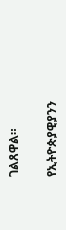ገልጸዋል።

የኢትዮጵያዊያንን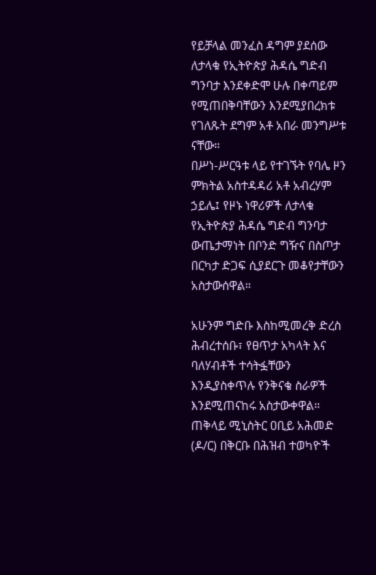የይቻላል መንፈስ ዳግም ያደሰው ለታላቁ የኢትዮጵያ ሕዳሴ ግድብ ግንባታ እንደቀድሞ ሁሉ በቀጣይም የሚጠበቅባቸውን እንደሚያበረክቱ የገለጹት ደግም አቶ አበራ መንግሥቱ ናቸው።
በሥነ-ሥርዓቱ ላይ የተገኙት የባሌ ዞን ምክትል አስተዳዳሪ አቶ አብረሃም ኃይሌ፤ የዞኑ ነዋሪዎች ለታላቁ የኢትዮጵያ ሕዳሴ ግድብ ግንባታ ውጤታማነት በቦንድ ግዥና በስጦታ በርካታ ድጋፍ ሲያደርጉ መቆየታቸውን አስታውሰዋል።

አሁንም ግድቡ እስከሚመረቅ ድረስ ሕብረተሰቡ፣ የፀጥታ አካላት እና ባለሃብቶች ተሳትፏቸውን እንዲያስቀጥሉ የንቅናቄ ስራዎች እንደሚጠናከሩ አስታውቀዋል።
ጠቅላይ ሚኒስትር ዐቢይ አሕመድ (ዶ/ር) በቅርቡ በሕዝብ ተወካዮች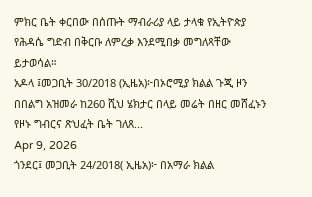ምክር ቤት ቀርበው በሰጡት ማብራሪያ ላይ ታላቁ የኢትዮጵያ የሕዳሴ ግድብ በቅርቡ ለምረቃ እንደሚበቃ መግለጻቸው ይታወሳል።
አዶላ ፤መጋቢት 30/2018 (ኢዜአ)፦በኦሮሚያ ክልል ጉጂ ዞን በበልግ አዝመራ ከ260 ሺህ ሄክታር በላይ መሬት በዘር መሸፈኑን የዞኑ ግብርና ጽህፈት ቤት ገለጸ...
Apr 9, 2026
ጎንደር፤ መጋቢት 24/2018( ኢዜአ)፦ በአማራ ክልል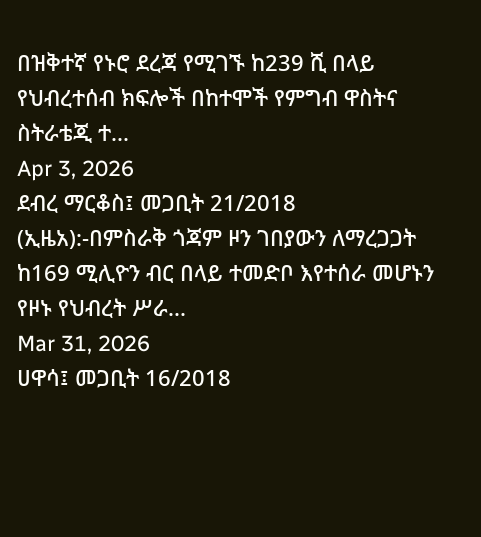በዝቅተኛ የኑሮ ደረጃ የሚገኙ ከ239 ሺ በላይ የህብረተሰብ ክፍሎች በከተሞች የምግብ ዋስትና ስትራቴጂ ተ...
Apr 3, 2026
ደብረ ማርቆስ፤ መጋቢት 21/2018 (ኢዜአ):-በምስራቅ ጎጃም ዞን ገበያውን ለማረጋጋት ከ169 ሚሊዮን ብር በላይ ተመድቦ እየተሰራ መሆኑን የዞኑ የህብረት ሥራ...
Mar 31, 2026
ሀዋሳ፤ መጋቢት 16/2018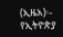(ኢዜአ)፡- የኢትዮጵያ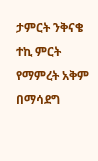ታምርት ንቅናቄ ተኪ ምርት የማምረት አቅም በማሳደግ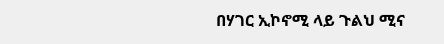በሃገር ኢኮኖሚ ላይ ጉልህ ሚና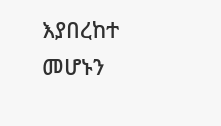እያበረከተ መሆኑን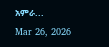አምራ...
Mar 26, 2026